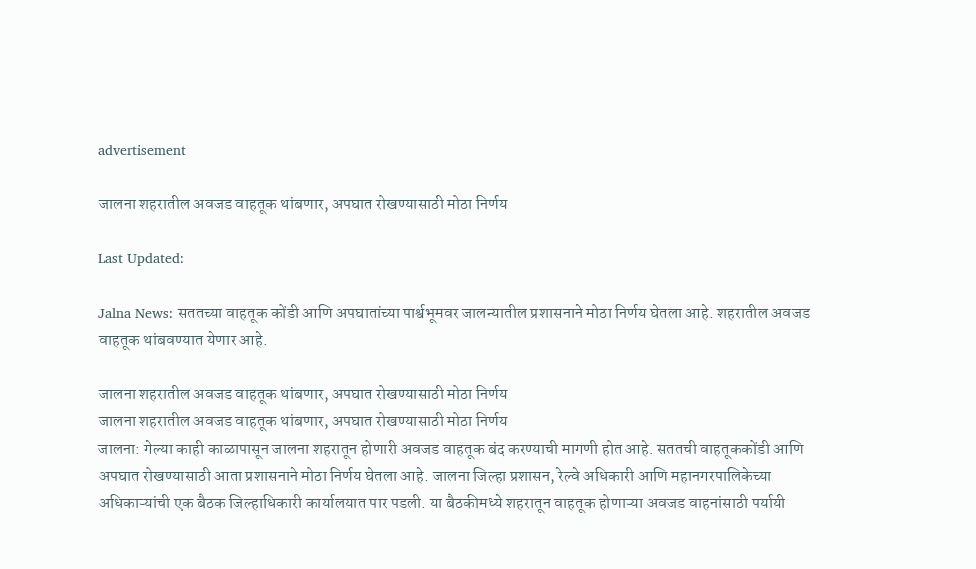advertisement

जालना शहरातील अवजड वाहतूक थांबणार, अपघात रोखण्यासाठी मोठा निर्णय

Last Updated:

Jalna News: सततच्या वाहतूक कोंडी आणि अपघातांच्या पार्श्वभूमवर जालन्यातील प्रशासनाने मोठा निर्णय घेतला आहे. शहरातील अवजड वाहतूक थांबवण्यात येणार आहे.

जालना शहरातील अवजड वाहतूक थांबणार, अपघात रोखण्यासाठी मोठा निर्णय
जालना शहरातील अवजड वाहतूक थांबणार, अपघात रोखण्यासाठी मोठा निर्णय
जालना: गेल्या काही काळापासून जालना शहरातून होणारी अवजड वाहतूक बंद करण्याची मागणी होत आहे. सततची वाहतूककोंडी आणि अपघात रोखण्यासाठी आता प्रशासनाने मोठा निर्णय घेतला आहे. जालना जिल्हा प्रशासन, रेल्वे अधिकारी आणि महानगरपालिकेच्या अधिकाऱ्यांची एक बैठक जिल्हाधिकारी कार्यालयात पार पडली. या बैठकीमध्ये शहरातून वाहतूक होणाऱ्या अवजड वाहनांसाठी पर्यायी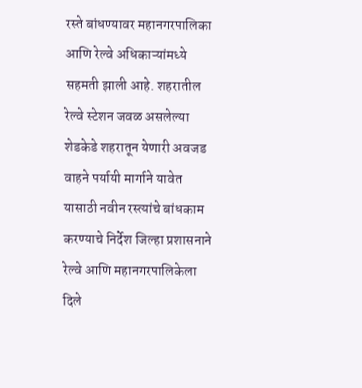रस्ते बांधण्यावर महानगरपालिका आणि रेल्वे अधिकाऱ्यांमध्ये सहमती झाली आहे. शहरातील रेल्वे स्टेशन जवळ असलेल्या शेडकेडे शहरातून येणारी अवजड वाहने पर्यायी मार्गाने यावेत यासाठी नवीन रस्त्यांचे बांधकाम करण्याचे निर्देश जिल्हा प्रशासनाने रेल्वे आणि महानगरपालिकेला दिले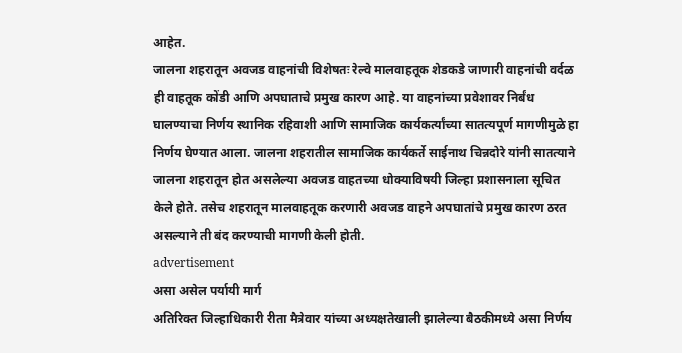आहेत.
जालना शहरातून अवजड वाहनांची विशेषतः रेल्वे मालवाहतूक शेडकडे जाणारी वाहनांची वर्दळ ही वाहतूक कोंडी आणि अपघाताचे प्रमुख कारण आहे. या वाहनांच्या प्रवेशावर निर्बंध घालण्याचा निर्णय स्थानिक रहिवाशी आणि सामाजिक कार्यकर्त्यांच्या सातत्यपूर्ण मागणीमुळे हा निर्णय घेण्यात आला. जालना शहरातील सामाजिक कार्यकर्ते साईनाथ चिन्नदोरे यांनी सातत्याने जालना शहरातून होत असलेल्या अवजड वाहतच्या धोक्याविषयी जिल्हा प्रशासनाला सूचित केले होते. तसेच शहरातून मालवाहतूक करणारी अवजड वाहने अपघातांचे प्रमुख कारण ठरत असल्याने ती बंद करण्याची मागणी केली होती.
advertisement
असा असेल पर्यायी मार्ग
अतिरिक्त जिल्हाधिकारी रीता मैत्रेवार यांच्या अध्यक्षतेखाली झालेल्या बैठकीमध्ये असा निर्णय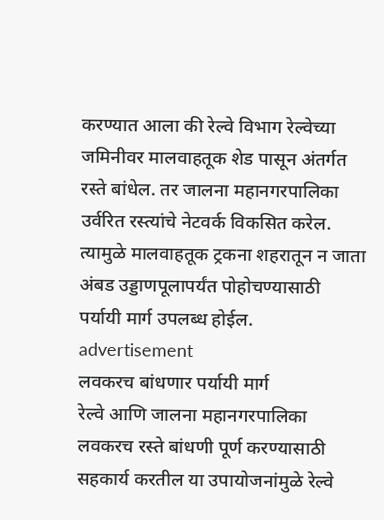करण्यात आला की रेल्वे विभाग रेल्वेच्या जमिनीवर मालवाहतूक शेड पासून अंतर्गत रस्ते बांधेल. तर जालना महानगरपालिका उर्वरित रस्त्यांचे नेटवर्क विकसित करेल. त्यामुळे मालवाहतूक ट्रकना शहरातून न जाता अंबड उड्डाणपूलापर्यंत पोहोचण्यासाठी पर्यायी मार्ग उपलब्ध होईल.
advertisement
लवकरच बांधणार पर्यायी मार्ग
रेल्वे आणि जालना महानगरपालिका लवकरच रस्ते बांधणी पूर्ण करण्यासाठी सहकार्य करतील या उपायोजनांमुळे रेल्वे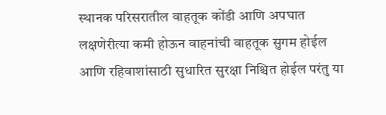स्थानक परिसरातील वाहतूक कोंडी आणि अपघात लक्षणेरीत्या कमी होऊन वाहनांची वाहतूक सुगम होईल आणि रहिवाशांसाठी सुधारित सुरक्षा निश्चित होईल परंतु या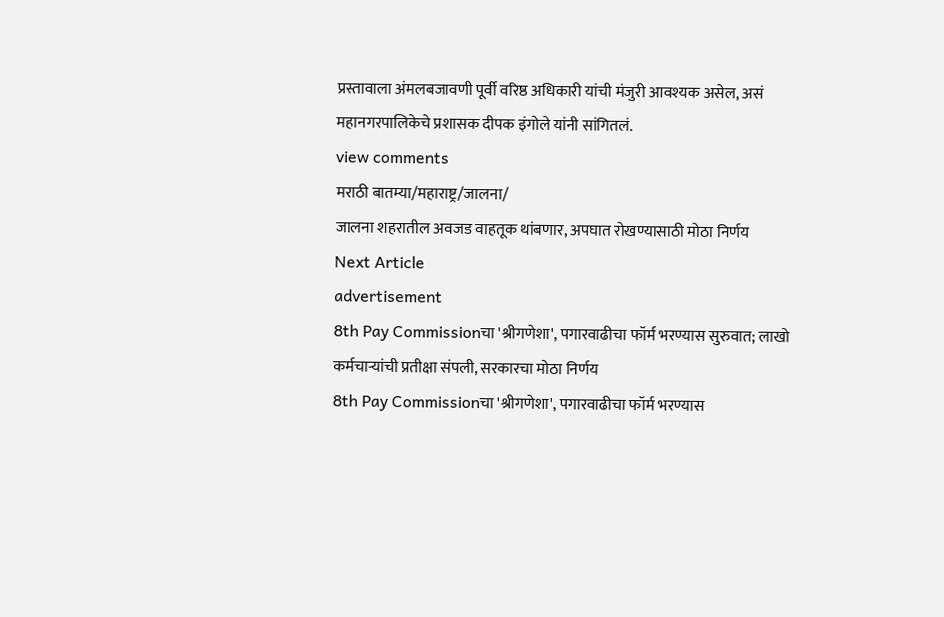प्रस्तावाला अंमलबजावणी पूर्वी वरिष्ठ अधिकारी यांची मंजुरी आवश्यक असेल, असं महानगरपालिकेचे प्रशासक दीपक इंगोले यांनी सांगितलं.
view comments
मराठी बातम्या/महाराष्ट्र/जालना/
जालना शहरातील अवजड वाहतूक थांबणार, अपघात रोखण्यासाठी मोठा निर्णय
Next Article
advertisement
8th Pay Commissionचा 'श्रीगणेशा', पगारवाढीचा फॉर्म भरण्यास सुरुवात; लाखो कर्मचाऱ्यांची प्रतीक्षा संपली, सरकारचा मोठा निर्णय
8th Pay Commissionचा 'श्रीगणेशा', पगारवाढीचा फॉर्म भरण्यास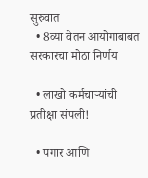सुरुवात
  • 8व्या वेतन आयोगाबाबत सरकारचा मोठा निर्णय

  • लाखो कर्मचाऱ्यांची प्रतीक्षा संपली!

  • पगार आणि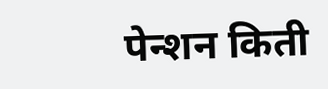पेन्शन किती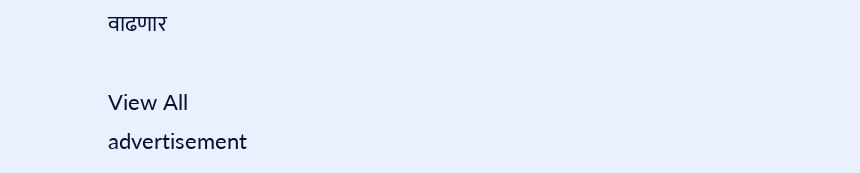वाढणार

View All
advertisement